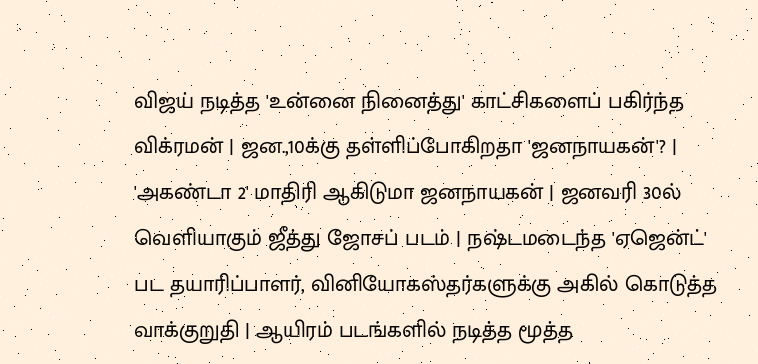விஜய் நடித்த 'உன்னை நினைத்து' காட்சிகளைப் பகிர்ந்த விக்ரமன் | ஜன.,10க்கு தள்ளிப்போகிறதா 'ஜனநாயகன்'? | 'அகண்டா 2' மாதிரி ஆகிடுமா ஜனநாயகன் | ஜனவரி 30ல் வெளியாகும் ஜீத்து ஜோசப் படம் | நஷ்டமடைந்த 'ஏஜென்ட்' பட தயாரிப்பாளர், வினியோகஸ்தர்களுக்கு அகில் கொடுத்த வாக்குறுதி | ஆயிரம் படங்களில் நடித்த மூத்த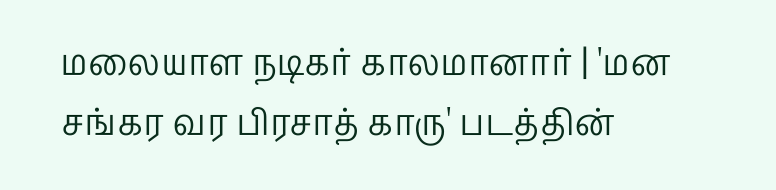மலையாள நடிகர் காலமானார் | 'மன சங்கர வர பிரசாத் காரு' படத்தின்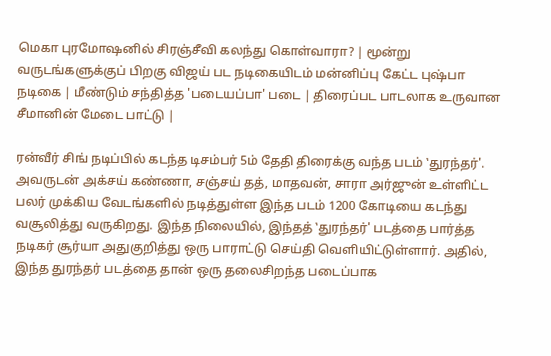மெகா புரமோஷனில் சிரஞ்சீவி கலந்து கொள்வாரா? | மூன்று வருடங்களுக்குப் பிறகு விஜய் பட நடிகையிடம் மன்னிப்பு கேட்ட புஷ்பா நடிகை | மீண்டும் சந்தித்த 'படையப்பா' படை | திரைப்பட பாடலாக உருவான சீமானின் மேடை பாட்டு |

ரன்வீர் சிங் நடிப்பில் கடந்த டிசம்பர் 5ம் தேதி திரைக்கு வந்த படம் ‛துரந்தர்'. அவருடன் அக்சய் கண்ணா, சஞ்சய் தத், மாதவன், சாரா அர்ஜுன் உள்ளிட்ட பலர் முக்கிய வேடங்களில் நடித்துள்ள இந்த படம் 1200 கோடியை கடந்து வசூலித்து வருகிறது. இந்த நிலையில், இந்தத் ‛துரந்தர்' படத்தை பார்த்த நடிகர் சூர்யா அதுகுறித்து ஒரு பாராட்டு செய்தி வெளியிட்டுள்ளார். அதில், இந்த துரந்தர் படத்தை தான் ஒரு தலைசிறந்த படைப்பாக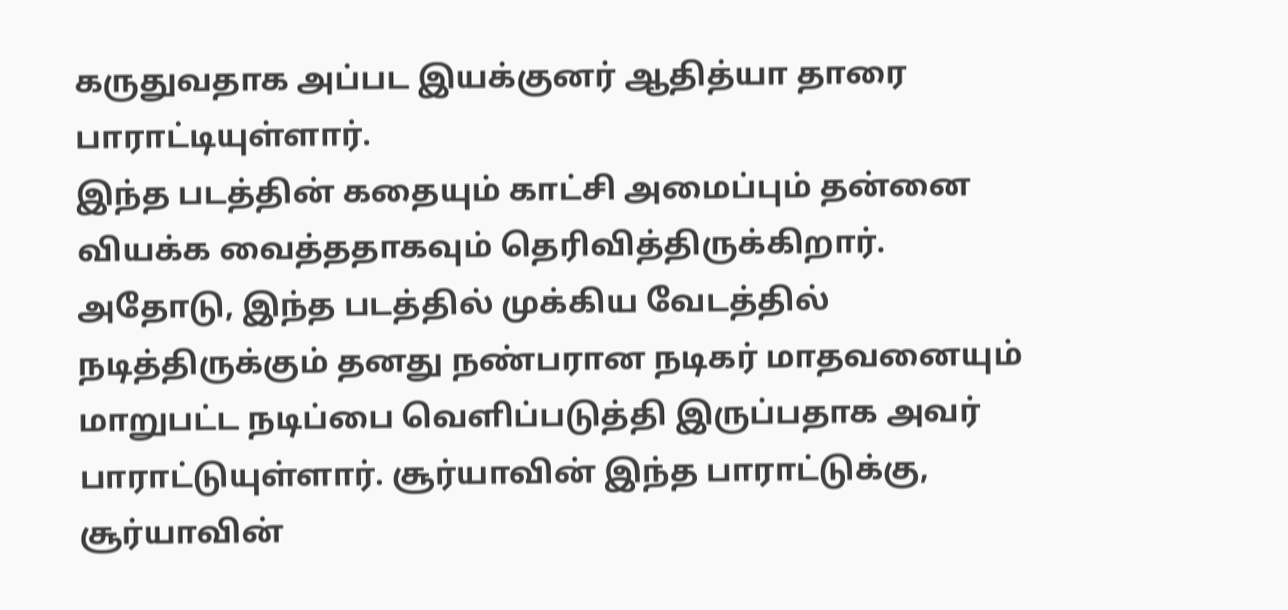கருதுவதாக அப்பட இயக்குனர் ஆதித்யா தாரை பாராட்டியுள்ளார்.
இந்த படத்தின் கதையும் காட்சி அமைப்பும் தன்னை வியக்க வைத்ததாகவும் தெரிவித்திருக்கிறார். அதோடு, இந்த படத்தில் முக்கிய வேடத்தில் நடித்திருக்கும் தனது நண்பரான நடிகர் மாதவனையும் மாறுபட்ட நடிப்பை வெளிப்படுத்தி இருப்பதாக அவர் பாராட்டுயுள்ளார். சூர்யாவின் இந்த பாராட்டுக்கு, சூர்யாவின்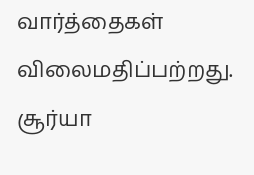வார்த்தைகள் விலைமதிப்பற்றது. சூர்யா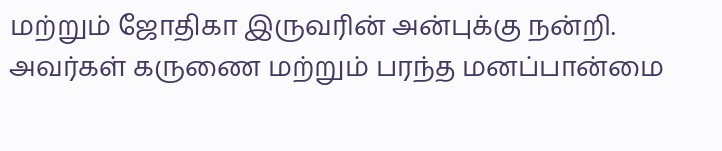மற்றும் ஜோதிகா இருவரின் அன்புக்கு நன்றி. அவர்கள் கருணை மற்றும் பரந்த மனப்பான்மை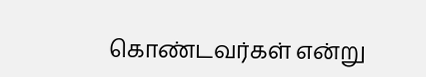கொண்டவர்கள் என்று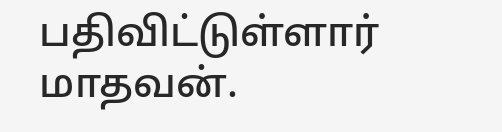பதிவிட்டுள்ளார் மாதவன்.